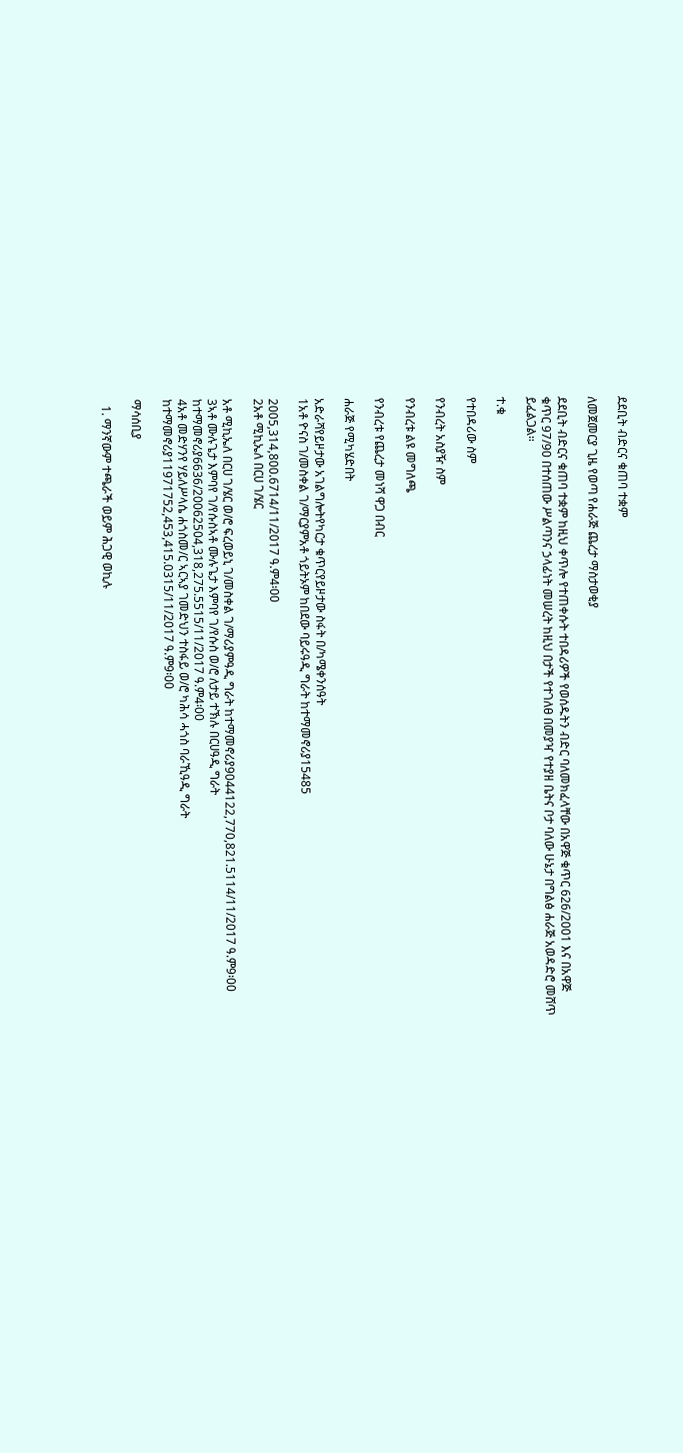ደደቢት ብድርና ቁጠባ ተቋም

ለመጀመርያ ጊዜ የወጣ የሐራጅ ጨረታ ማስታወቂያ

ደደቢት ብድርና ቁጠባ ተቋም ከዚህ ቀጥሎ የተጠቀሱት ተበዳሪዎች የወሰዱትን ብድር ባለመክፈላቸው በአዋጅ ቁጥር 626/2001 እና በአዋጅ ቁጥር 97/90 በተሰጠው ሥልጣንና ኃላፊነት መሠረት ከዚህ በታች የተገለፀ በመያዣ የተያዘ ቤትና ቦታ ባለው ሁኔታ በግልፅ ሐራጅ አወዳድሮ መሸጥ ይፈልጋል።

ተ.ቁ

የተበዳሪው ስም

የንብረት አስያዥ ስም

የንብረቱ ልዩ መግለጫ

የንብረቱ የጨረታ መነሻ ዋጋ በብር

ሐራጅ የሚካሄድበት

አድራሻየይዞታው አገልግሎትየካርታ ቁጥርየይዞታው ስፋት በ/ካሜቀንሰዓት
1አቶ ዮናስ ገ/መስቀል ገ/ማርያምአቶ ጎይትኦም ከበደው ባይሩዓዲ ግራት ከተማመኖሪያ15485

2005,314,800.6714/11/2017 ዓ.ም4፡00
2አቶ ሚኪኤለ በርሀ ገ/ሄር

አቶ ሚኪኤለ በርሀ ገ/ሄር ወ/ሮ ፍረወይኒ ገ/መስቀል ገ/ማሪያምዓዲ ግራት ከተማመኖሪያ9044122,770,821.5114/11/2017 ዓ.ም9፡00
3ኣቶ ሙሉጌታ እምባየ ገ/የሱስኣቶ ሙሉጌታ እምባየ ገ/የሱስ ወ/ሮ ለታይ ተኽሉ በርሀዓዲ ግራት ከተማመኖሪያ6636/20062504,318,275.5515/11/2017 ዓ.ም4፡00
4አቶ መድሃንየ ሃይለሥላሴ ሐጎስመ/ር ኣርኣያ ገመድህን ተስፋይ ወ/ሮ ካሕሳ ሓጎስ ባራኺዓዲ ግራት ከተማመኖሪያ11971752,453,415.0315/11/2017 ዓ.ም9፡00

ማሳሰቢያ

  1. ማንኛውም ተጫራች ወይም ሕጋዊ ወኪሉ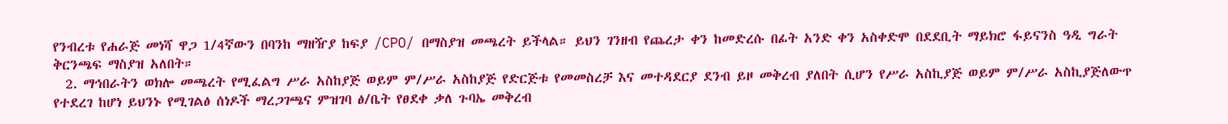የንብረቱ የሐራጅ መነሻ ዋጋ 1/4ኛውን በባንከ ማዘዥያ ከፍያ /CPO/ በማስያዝ መጫረት ይችላል። ይህን ገንዘብ የጨረታ ቀን ከመድረሱ በፊት አንድ ቀን አስቀድሞ በደደቢት ማይክሮ ፋይናንስ ዓዲ ግራት ቅርንጫፍ ማስያዝ አለበት።
  2. ማኅበራትን ወክሎ መጫረት የሚፈልግ ሥራ አስከያጅ ወይም ም/ሥራ አስከያጅ የድርጅቱ የመመስረቻ እና መተዳደርያ ደንብ ይዞ መቅረብ ያለበት ሲሆን የሥራ አስኪያጅ ወይም ም/ሥራ አስኪያጅለውጥ የተደረገ ከሆነ ይህንኑ የሚገልፅ ሰነዶች ማረጋገጫና ምዝገባ ፅ/ቤት የፀደቀ ቃለ ጉባኤ መቅረብ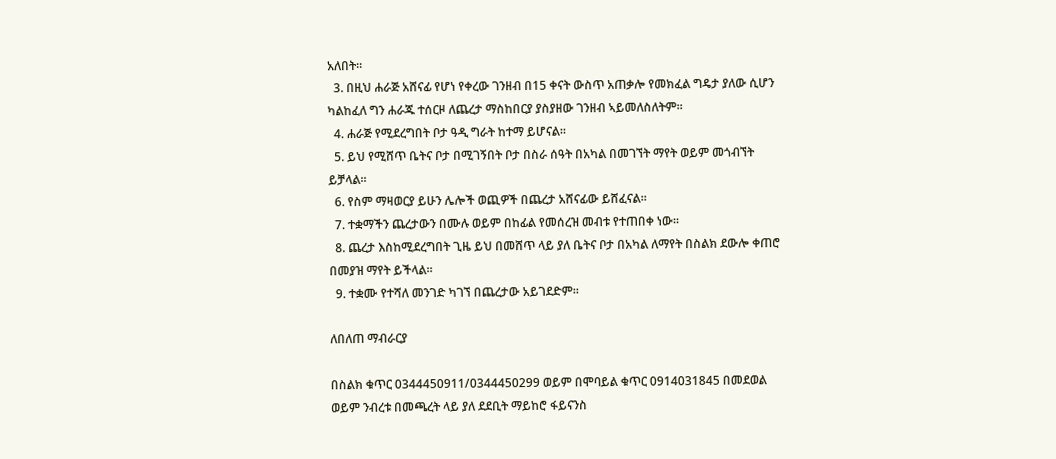አለበት።
  3. በዚህ ሐራጅ አሸናፊ የሆነ የቀረው ገንዘብ በ15 ቀናት ውስጥ አጠቃሎ የመክፈል ግዴታ ያለው ሲሆን ካልከፈለ ግን ሐራጁ ተሰርዞ ለጨረታ ማስከበርያ ያስያዘው ገንዘብ ኣይመለስለትም።
  4. ሐራጅ የሚደረግበት ቦታ ዓዲ ግራት ከተማ ይሆናል።
  5. ይህ የሚሸጥ ቤትና ቦታ በሚገኝበት ቦታ በስራ ሰዓት በአካል በመገኘት ማየት ወይም መጎብኘት ይቻላል።
  6. የስም ማዛወርያ ይሁን ሌሎች ወጪዎች በጨረታ አሸናፊው ይሸፈናል።
  7. ተቋማችን ጨረታውን በሙሉ ወይም በከፊል የመሰረዝ መብቱ የተጠበቀ ነው።
  8. ጨረታ እስከሚደረግበት ጊዜ ይህ በመሸጥ ላይ ያለ ቤትና ቦታ በአካል ለማየት በስልክ ደውሎ ቀጠሮ በመያዝ ማየት ይችላል።
  9. ተቋሙ የተሻለ መንገድ ካገኘ በጨረታው አይገደድም።

ለበለጠ ማብራርያ

በስልክ ቁጥር 0344450911/0344450299 ወይም በሞባይል ቁጥር 0914031845 በመደወል ወይም ንብረቱ በመጫረት ላይ ያለ ደደቢት ማይከሮ ፋይናንስ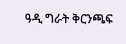ዓዲ ግራት ቅርንጫፍ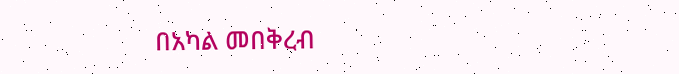በአካል መበቅረብ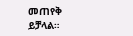መጠየቅ ይቻላል።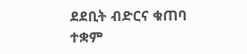ደደቢት ብድርና ቁጠባ ተቋም